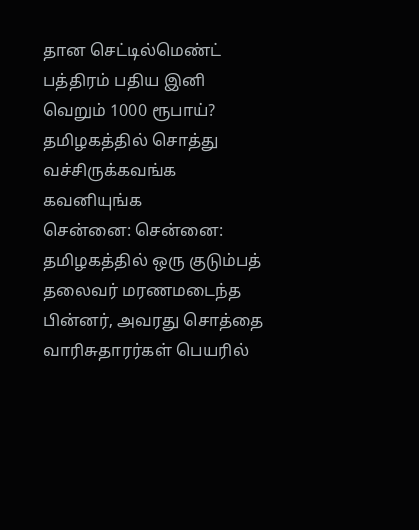தான செட்டில்மெண்ட் பத்திரம் பதிய இனி வெறும் 1000 ரூபாய்? தமிழகத்தில் சொத்து வச்சிருக்கவங்க கவனியுங்க
சென்னை: சென்னை: தமிழகத்தில் ஒரு குடும்பத் தலைவர் மரணமடைந்த பின்னர், அவரது சொத்தை வாரிசுதாரர்கள் பெயரில்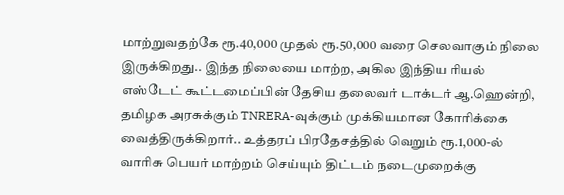மாற்றுவதற்கே ரூ.40,000 முதல் ரூ.50,000 வரை செலவாகும் நிலை இருக்கிறது.. இந்த நிலையை மாற்ற, அகில இந்திய ரியல் எஸ்டேட் கூட்டமைப்பின் தேசிய தலைவர் டாக்டர் ஆ.ஹென்றி, தமிழக அரசுக்கும் TNRERA-வுக்கும் முக்கியமான கோரிக்கை வைத்திருக்கிறார்.. உத்தரப் பிரதேசத்தில் வெறும் ரூ.1,000-ல் வாரிசு பெயர் மாற்றம் செய்யும் திட்டம் நடைமுறைக்கு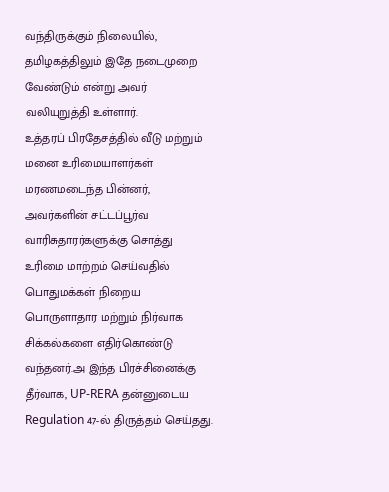வந்திருக்கும் நிலையில், தமிழகத்திலும் இதே நடைமுறை வேண்டும் என்று அவர் வலியுறுத்தி உள்ளார்.
உத்தரப் பிரதேசத்தில் வீடு மற்றும் மனை உரிமையாளர்கள் மரணமடைந்த பின்னர், அவர்களின் சட்டப்பூர்வ வாரிசுதாரர்களுக்கு சொத்து உரிமை மாற்றம் செய்வதில் பொதுமக்கள் நிறைய பொருளாதார மற்றும் நிர்வாக சிக்கல்களை எதிர்கொண்டு வந்தனர்.அ இந்த பிரச்சினைக்கு தீர்வாக, UP-RERA தன்னுடைய Regulation 47-ல் திருத்தம் செய்தது.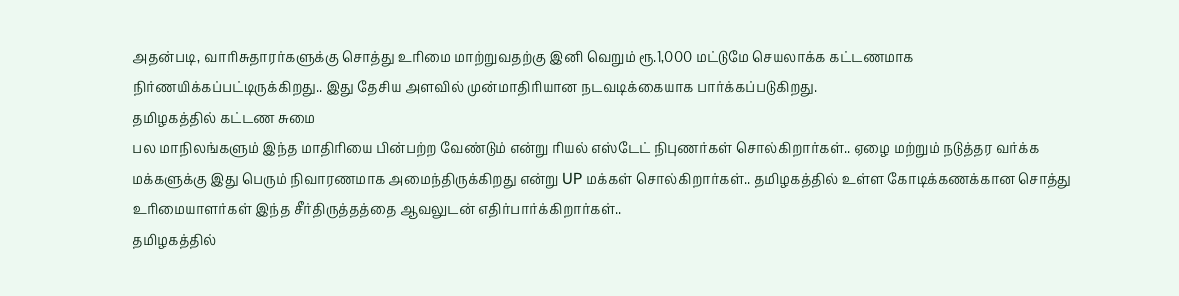அதன்படி, வாரிசுதாரர்களுக்கு சொத்து உரிமை மாற்றுவதற்கு இனி வெறும் ரூ.1,000 மட்டுமே செயலாக்க கட்டணமாக நிர்ணயிக்கப்பட்டிருக்கிறது.. இது தேசிய அளவில் முன்மாதிரியான நடவடிக்கையாக பார்க்கப்படுகிறது.
தமிழகத்தில் கட்டண சுமை
பல மாநிலங்களும் இந்த மாதிரியை பின்பற்ற வேண்டும் என்று ரியல் எஸ்டேட் நிபுணர்கள் சொல்கிறார்கள்.. ஏழை மற்றும் நடுத்தர வர்க்க மக்களுக்கு இது பெரும் நிவாரணமாக அமைந்திருக்கிறது என்று UP மக்கள் சொல்கிறார்கள்.. தமிழகத்தில் உள்ள கோடிக்கணக்கான சொத்து உரிமையாளர்கள் இந்த சீர்திருத்தத்தை ஆவலுடன் எதிர்பார்க்கிறார்கள்..
தமிழகத்தில்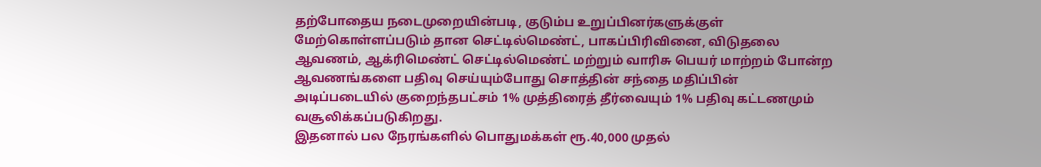தற்போதைய நடைமுறையின்படி, குடும்ப உறுப்பினர்களுக்குள் மேற்கொள்ளப்படும் தான செட்டில்மெண்ட், பாகப்பிரிவினை, விடுதலை ஆவணம், ஆக்ரிமெண்ட் செட்டில்மெண்ட் மற்றும் வாரிசு பெயர் மாற்றம் போன்ற ஆவணங்களை பதிவு செய்யும்போது சொத்தின் சந்தை மதிப்பின் அடிப்படையில் குறைந்தபட்சம் 1% முத்திரைத் தீர்வையும் 1% பதிவு கட்டணமும் வசூலிக்கப்படுகிறது.
இதனால் பல நேரங்களில் பொதுமக்கள் ரூ.40,000 முதல்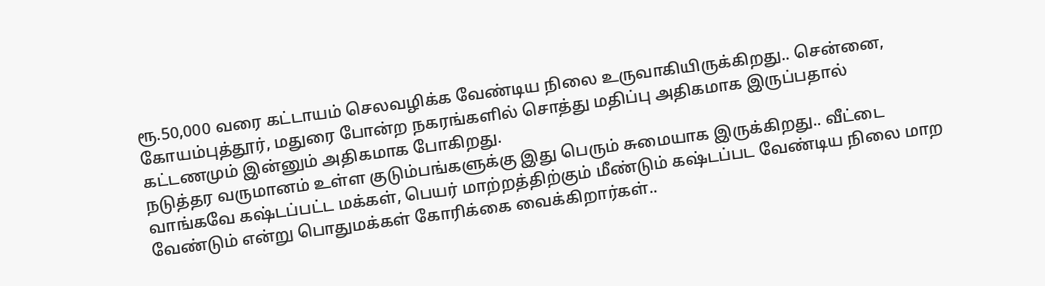ரூ.50,000 வரை கட்டாயம் செலவழிக்க வேண்டிய நிலை உருவாகியிருக்கிறது.. சென்னை, கோயம்புத்தூர், மதுரை போன்ற நகரங்களில் சொத்து மதிப்பு அதிகமாக இருப்பதால் கட்டணமும் இன்னும் அதிகமாக போகிறது.
நடுத்தர வருமானம் உள்ள குடும்பங்களுக்கு இது பெரும் சுமையாக இருக்கிறது.. வீட்டை வாங்கவே கஷ்டப்பட்ட மக்கள், பெயர் மாற்றத்திற்கும் மீண்டும் கஷ்டப்பட வேண்டிய நிலை மாற வேண்டும் என்று பொதுமக்கள் கோரிக்கை வைக்கிறார்கள்..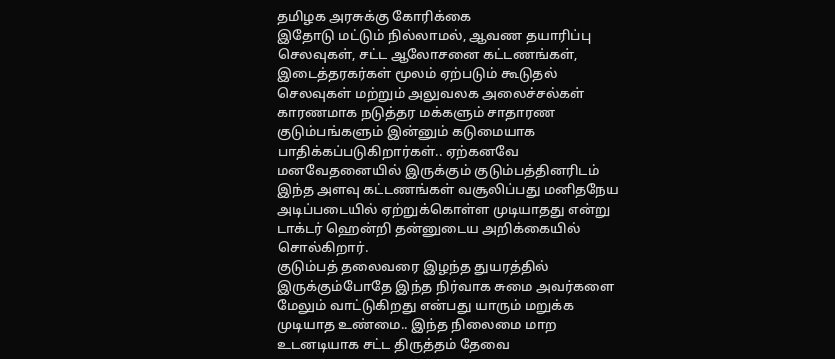தமிழக அரசுக்கு கோரிக்கை
இதோடு மட்டும் நில்லாமல், ஆவண தயாரிப்பு செலவுகள், சட்ட ஆலோசனை கட்டணங்கள், இடைத்தரகர்கள் மூலம் ஏற்படும் கூடுதல் செலவுகள் மற்றும் அலுவலக அலைச்சல்கள் காரணமாக நடுத்தர மக்களும் சாதாரண குடும்பங்களும் இன்னும் கடுமையாக பாதிக்கப்படுகிறார்கள்.. ஏற்கனவே மனவேதனையில் இருக்கும் குடும்பத்தினரிடம் இந்த அளவு கட்டணங்கள் வசூலிப்பது மனிதநேய அடிப்படையில் ஏற்றுக்கொள்ள முடியாதது என்று டாக்டர் ஹென்றி தன்னுடைய அறிக்கையில் சொல்கிறார்.
குடும்பத் தலைவரை இழந்த துயரத்தில் இருக்கும்போதே இந்த நிர்வாக சுமை அவர்களை மேலும் வாட்டுகிறது என்பது யாரும் மறுக்க முடியாத உண்மை.. இந்த நிலைமை மாற உடனடியாக சட்ட திருத்தம் தேவை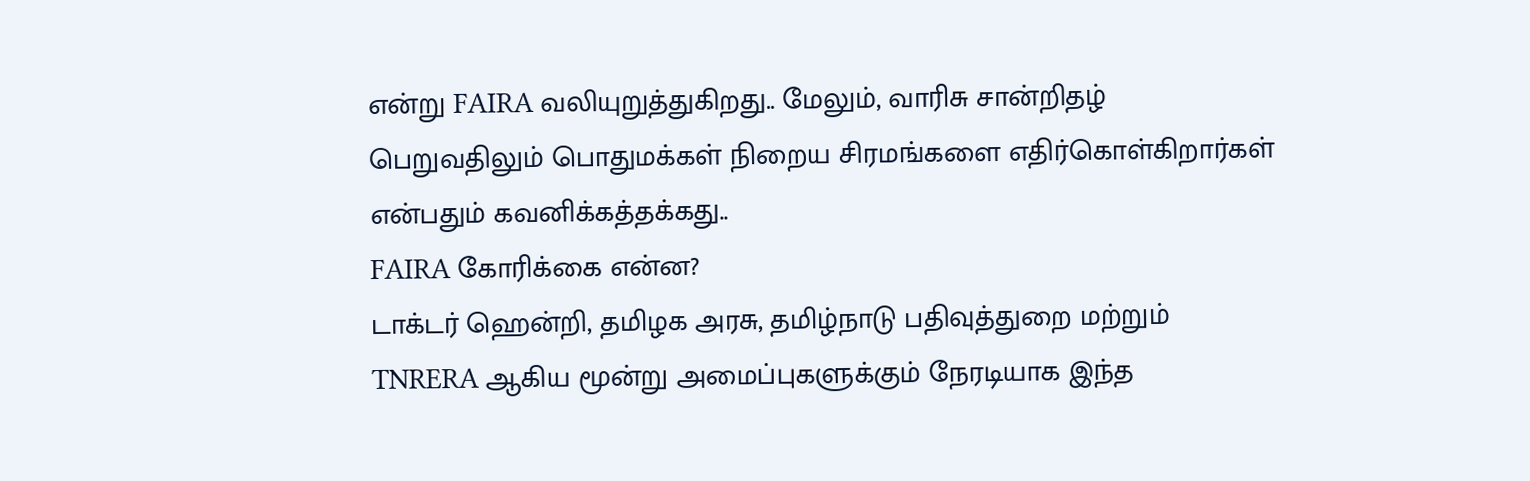என்று FAIRA வலியுறுத்துகிறது.. மேலும், வாரிசு சான்றிதழ் பெறுவதிலும் பொதுமக்கள் நிறைய சிரமங்களை எதிர்கொள்கிறார்கள் என்பதும் கவனிக்கத்தக்கது..
FAIRA கோரிக்கை என்ன?
டாக்டர் ஹென்றி, தமிழக அரசு, தமிழ்நாடு பதிவுத்துறை மற்றும் TNRERA ஆகிய மூன்று அமைப்புகளுக்கும் நேரடியாக இந்த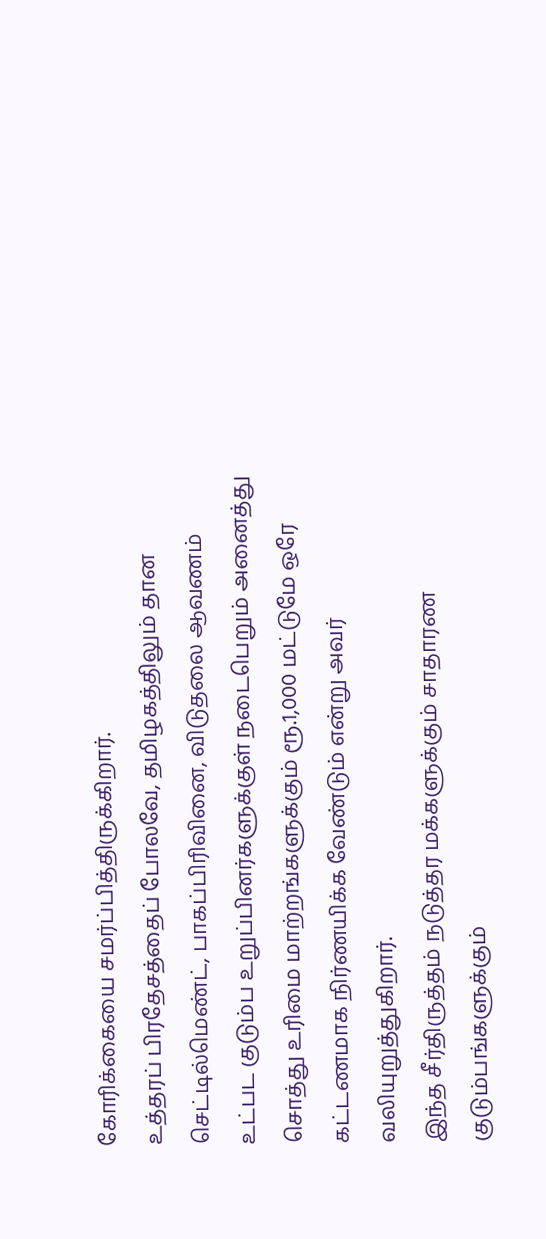கோரிக்கையை சமர்ப்பித்திருக்கிறார்.
உத்தரப் பிரதேசத்தைப் போலவே, தமிழகத்திலும் தான செட்டில்மெண்ட், பாகப்பிரிவினை, விடுதலை ஆவணம் உட்பட குடும்ப உறுப்பினர்களுக்குள் நடைபெறும் அனைத்து சொத்து உரிமை மாற்றங்களுக்கும் ரூ.1,000 மட்டுமே ஒரே கட்டணமாக நிர்ணயிக்க வேண்டும் என்று அவர் வலியுறுத்துகிறார்.
இந்த சீர்திருத்தம் நடுத்தர மக்களுக்கும் சாதாரண குடும்பங்களுக்கும்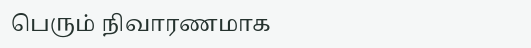பெரும் நிவாரணமாக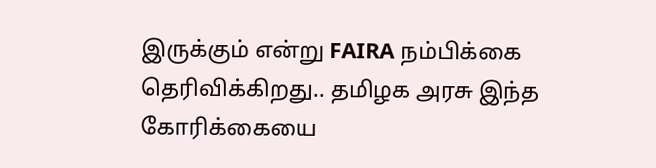இருக்கும் என்று FAIRA நம்பிக்கை தெரிவிக்கிறது.. தமிழக அரசு இந்த கோரிக்கையை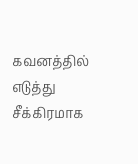கவனத்தில் எடுத்து சீக்கிரமாக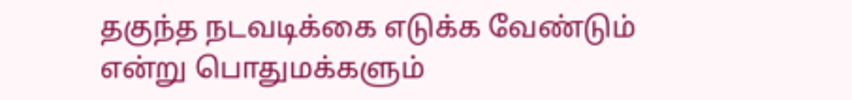தகுந்த நடவடிக்கை எடுக்க வேண்டும் என்று பொதுமக்களும்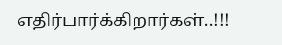எதிர்பார்க்கிறார்கள்..!!!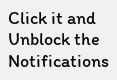Click it and Unblock the Notifications